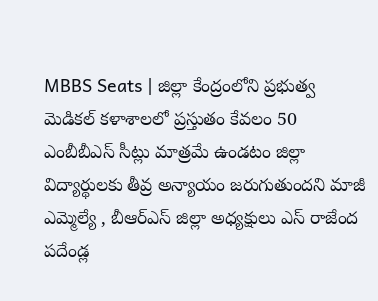MBBS Seats | జిల్లా కేంద్రంలోని ప్రభుత్వ మెడికల్ కళాశాలలో ప్రస్తుతం కేవలం 50 ఎంబీబీఎస్ సీట్లు మాత్రమే ఉండటం జిల్లా విద్యార్థులకు తీవ్ర అన్యాయం జరుగుతుందని మాజీ ఎమ్మెల్యే , బీఆర్ఎస్ జిల్లా అధ్యక్షులు ఎస్ రాజేంద
పదేండ్ల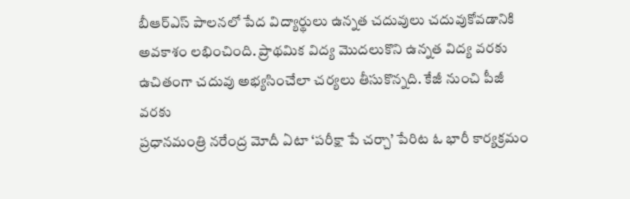బీఆర్ఎస్ పాలనలో పేద విద్యార్థులు ఉన్నత చదువులు చదువుకోవడానికి అవకాశం లభించింది. ప్రాథమిక విద్య మొదలుకొని ఉన్నత విద్య వరకు ఉచితంగా చదువు అభ్యసించేలా చర్యలు తీసుకొన్నది. కేజీ నుంచి పీజీ వరకు
ప్రధానమంత్రి నరేంద్ర మోదీ ఏటా ‘పరీక్షా పే చర్చా’ పేరిట ఓ భారీ కార్యక్రమం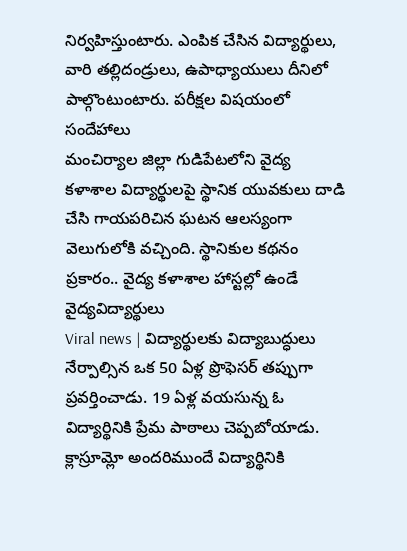నిర్వహిస్తుంటారు. ఎంపిక చేసిన విద్యార్థులు, వారి తల్లిదండ్రులు, ఉపాధ్యాయులు దీనిలో పాల్గొంటుంటారు. పరీక్షల విషయంలో సందేహాలు
మంచిర్యాల జిల్లా గుడిపేటలోని వైద్య కళాశాల విద్యార్థులపై స్థానిక యువకులు దాడి చేసి గాయపరిచిన ఘటన ఆలస్యంగా వెలుగులోకి వచ్చింది. స్థానికుల కథనం ప్రకారం.. వైద్య కళాశాల హాస్టల్లో ఉండే వైద్యవిద్యార్థులు
Viral news | విద్యార్థులకు విద్యాబుద్ధులు నేర్పాల్సిన ఒక 50 ఏళ్ల ప్రొఫెసర్ తప్పుగా ప్రవర్తించాడు. 19 ఏళ్ల వయసున్న ఓ విద్యార్థినికి ప్రేమ పాఠాలు చెప్పబోయాడు. క్లాస్రూమ్లో అందరిముందే విద్యార్థినికి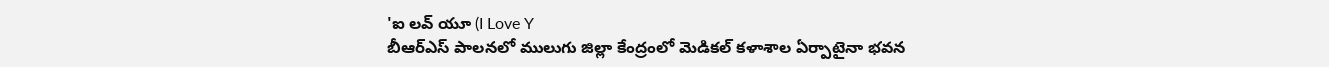'ఐ లవ్ యూ (I Love Y
బీఆర్ఎస్ పాలనలో ములుగు జిల్లా కేంద్రంలో మెడికల్ కళాశాల ఏర్పాటైనా భవన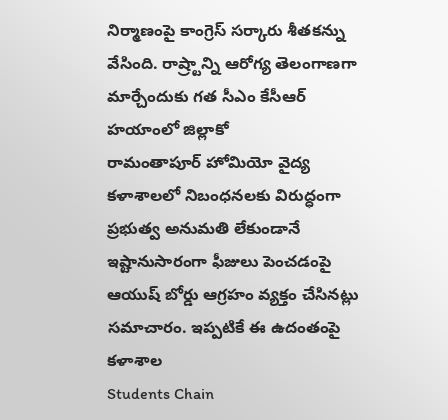నిర్మాణంపై కాంగ్రెస్ సర్కారు శీతకన్ను వేసింది. రాష్ర్టాన్ని ఆరోగ్య తెలంగాణగా మార్చేందుకు గత సీఎం కేసీఆర్ హయాంలో జిల్లాకో
రామంతాపూర్ హోమియో వైద్య కళాశాలలో నిబంధనలకు విరుద్ధంగా ప్రభుత్వ అనుమతి లేకుండానే ఇష్టానుసారంగా ఫీజులు పెంచడంపై ఆయుష్ బోర్డు ఆగ్రహం వ్యక్తం చేసినట్లు సమాచారం. ఇప్పటికే ఈ ఉదంతంపై కళాశాల
Students Chain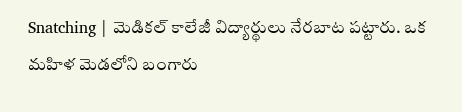Snatching | మెడికల్ కాలేజీ విద్యార్థులు నేరబాట పట్టారు. ఒక మహిళ మెడలోని బంగారు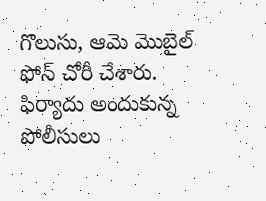గొలుసు, ఆమె మొబైల్ ఫోన్ చోరీ చేశారు. ఫిర్యాదు అందుకున్న పోలీసులు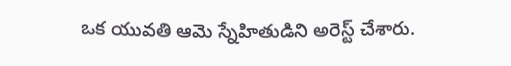ఒక యువతి ఆమె స్నేహితుడిని అరెస్ట్ చేశారు.